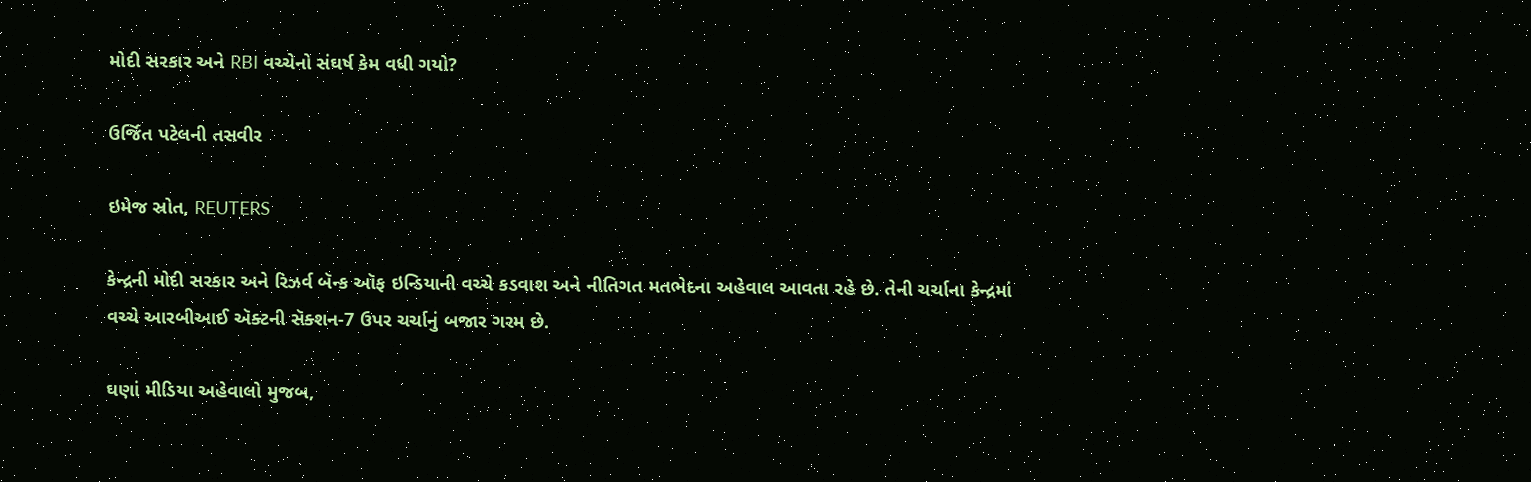મોદી સરકાર અને RBI વચ્ચેનો સંઘર્ષ કેમ વધી ગયો?

ઉર્જિત પટેલની તસવીર

ઇમેજ સ્રોત, REUTERS

કેન્દ્રની મોદી સરકાર અને રિઝર્વ બૅન્ક ઑફ ઇન્ડિયાની વચ્ચે કડવાશ અને નીતિગત મતભેદના અહેવાલ આવતા રહે છે. તેની ચર્ચાના કેન્દ્રમાં વચ્ચે આરબીઆઈ ઍક્ટની સૅક્શન-7 ઉપર ચર્ચાનું બજાર ગરમ છે.

ઘણાં મીડિયા અહેવાલો મુજબ,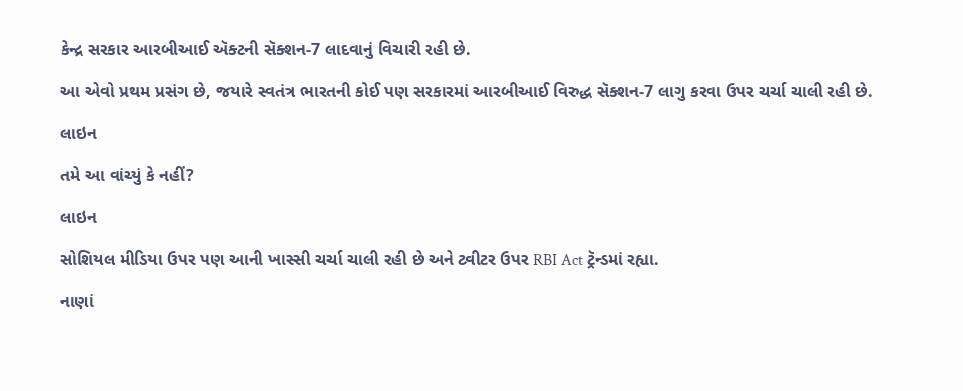કેન્દ્ર સરકાર આરબીઆઈ ઍક્ટની સૅક્શન-7 લાદવાનું વિચારી રહી છે.

આ એવો પ્રથમ પ્રસંગ છે, જયારે સ્વતંત્ર ભારતની કોઈ પણ સરકારમાં આરબીઆઈ વિરુદ્ધ સૅક્શન-7 લાગુ કરવા ઉપર ચર્ચા ચાલી રહી છે.

લાઇન

તમે આ વાંચ્યું કે નહીં?

લાઇન

સોશિયલ મીડિયા ઉપર પણ આની ખાસ્સી ચર્ચા ચાલી રહી છે અને ટ્વીટર ઉપર RBI Act ટ્રૅન્ડમાં રહ્યા.

નાણાં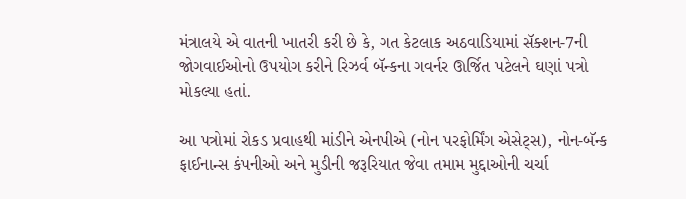મંત્રાલયે એ વાતની ખાતરી કરી છે કે, ગત કેટલાક અઠવાડિયામાં સૅક્શન-7ની જોગવાઈઓનો ઉપયોગ કરીને રિઝર્વ બૅન્કના ગવર્નર ઊર્જિત પટેલને ઘણાં પત્રો મોકલ્યા હતાં.

આ પત્રોમાં રોકડ પ્રવાહથી માંડીને એનપીએ (નોન પરફોર્મિંગ એસેટ્સ), નોન-બૅન્ક ફાઈનાન્સ કંપનીઓ અને મુડીની જરૂરિયાત જેવા તમામ મુદ્દાઓની ચર્ચા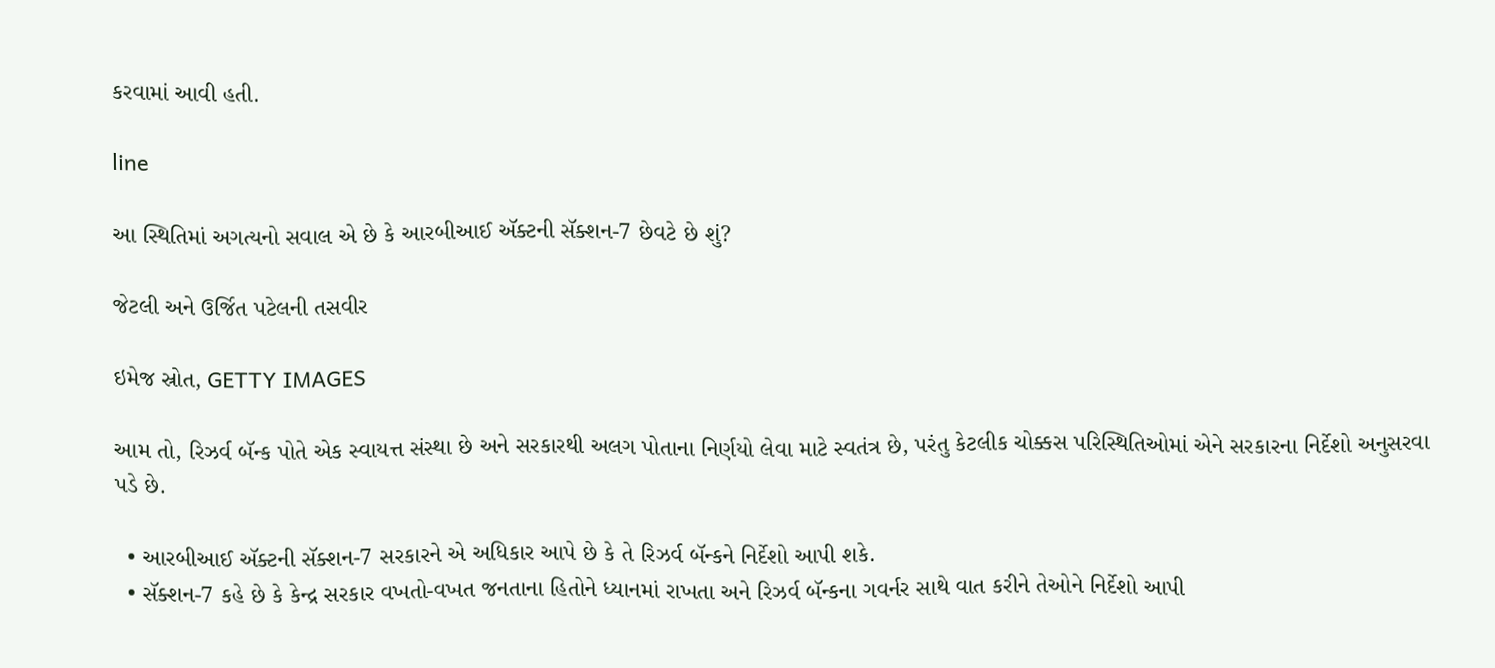કરવામાં આવી હતી.

line

આ સ્થિતિમાં અગત્યનો સવાલ એ છે કે આરબીઆઈ ઍક્ટની સૅક્શન-7 છેવટે છે શું?

જેટલી અને ઉર્જિત પટેલની તસવીર

ઇમેજ સ્રોત, GETTY IMAGES

આમ તો, રિઝર્વ બૅન્ક પોતે એક સ્વાયત્ત સંસ્થા છે અને સરકારથી અલગ પોતાના નિર્ણયો લેવા માટે સ્વતંત્ર છે, પરંતુ કેટલીક ચોક્કસ પરિસ્થિતિઓમાં એને સરકારના નિર્દેશો અનુસરવા પડે છે.

  • આરબીઆઈ ઍક્ટની સૅક્શન-7 સરકારને એ અધિકાર આપે છે કે તે રિઝર્વ બૅન્કને નિર્દેશો આપી શકે.
  • સૅક્શન-7 કહે છે કે કેન્દ્ર સરકાર વખતો-વખત જનતાના હિતોને ધ્યાનમાં રાખતા અને રિઝર્વ બૅન્કના ગવર્નર સાથે વાત કરીને તેઓને નિર્દેશો આપી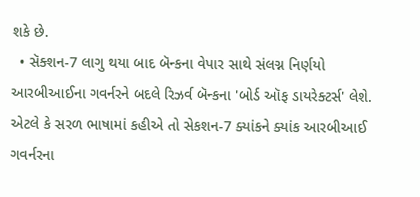શકે છે.
  • સૅક્શન-7 લાગુ થયા બાદ બૅન્કના વેપાર સાથે સંલગ્ન નિર્ણયો આરબીઆઈના ગવર્નરને બદલે રિઝર્વ બૅન્કના 'બોર્ડ ઑફ ડાયરેક્ટર્સ' લેશે. એટલે કે સરળ ભાષામાં કહીએ તો સેકશન-7 ક્યાંકને ક્યાંક આરબીઆઈ ગવર્નરના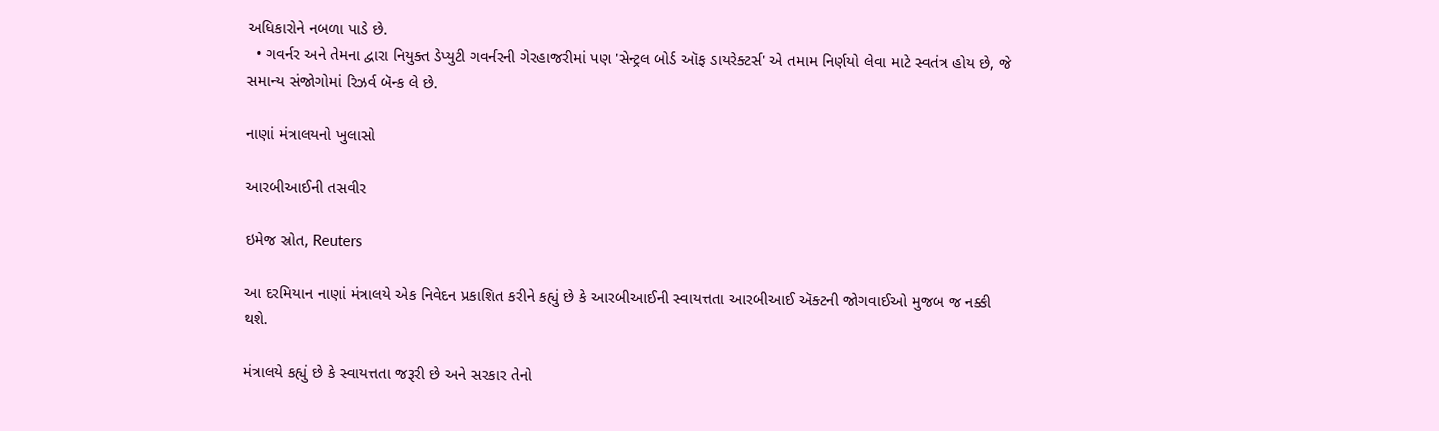અધિકારોને નબળા પાડે છે.
  • ગવર્નર અને તેમના દ્વારા નિયુક્ત ડેપ્યુટી ગવર્નરની ગેરહાજરીમાં પણ 'સેન્ટ્રલ બોર્ડ ઑફ ડાયરેક્ટર્સ' એ તમામ નિર્ણયો લેવા માટે સ્વતંત્ર હોય છે, જે સમાન્ય સંજોગોમાં રિઝર્વ બૅન્ક લે છે.

નાણાં મંત્રાલયનો ખુલાસો

આરબીઆઈની તસવીર

ઇમેજ સ્રોત, Reuters

આ દરમિયાન નાણાં મંત્રાલયે એક નિવેદન પ્રકાશિત કરીને કહ્યું છે કે આરબીઆઈની સ્વાયત્તતા આરબીઆઈ ઍક્ટની જોગવાઈઓ મુજબ જ નક્કી થશે.

મંત્રાલયે કહ્યું છે કે સ્વાયત્તતા જરૂરી છે અને સરકાર તેનો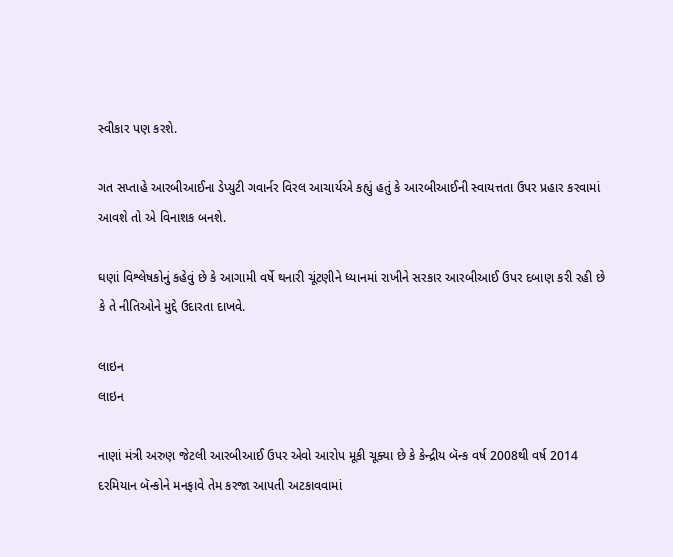સ્વીકાર પણ કરશે.

ગત સપ્તાહે આરબીઆઈના ડેપ્યુટી ગવાર્નર વિરલ આચાર્યએ કહ્યું હતું કે આરબીઆઈની સ્વાયત્તતા ઉપર પ્રહાર કરવામાં આવશે તો એ વિનાશક બનશે.

ઘણાં વિશ્લેષકોનું કહેવું છે કે આગામી વર્ષે થનારી ચૂંટણીને ધ્યાનમાં રાખીને સરકાર આરબીઆઈ ઉપર દબાણ કરી રહી છે કે તે નીતિઓને મુદ્દે ઉદારતા દાખવે.

લાઇન
લાઇન

નાણાં મંત્રી અરુણ જેટલી આરબીઆઈ ઉપર એવો આરોપ મૂકી ચૂક્યા છે કે કેન્દ્રીય બૅન્ક વર્ષ 2008થી વર્ષ 2014 દરમિયાન બૅન્કોને મનફાવે તેમ કરજા આપતી અટકાવવામાં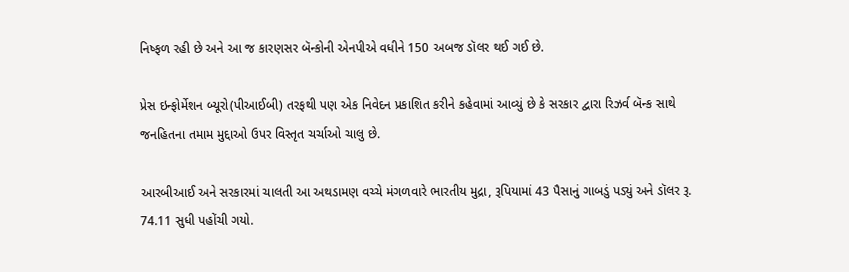નિષ્ફળ રહી છે અને આ જ કારણસર બૅન્કોની એનપીએ વધીને 150 અબજ ડૉલર થઈ ગઈ છે.

પ્રેસ ઇન્ફોર્મેશન બ્યૂરો(પીઆઈબી) તરફથી પણ એક નિવેદન પ્રકાશિત કરીને કહેવામાં આવ્યું છે કે સરકાર દ્વારા રિઝર્વ બૅન્ક સાથે જનહિતના તમામ મુદ્દાઓ ઉપર વિસ્તૃત ચર્ચાઓ ચાલુ છે.

આરબીઆઈ અને સરકારમાં ચાલતી આ અથડામણ વચ્ચે મંગળવારે ભારતીય મુદ્રા, રૂપિયામાં 43 પૈસાનું ગાબડું પડ્યું અને ડૉલર રૂ. 74.11 સુધી પહોંચી ગયો.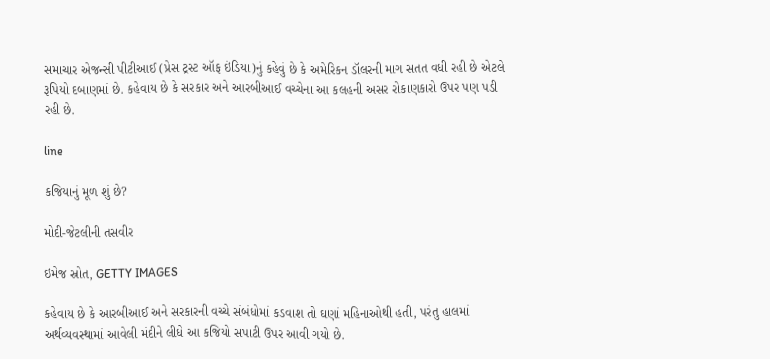સમાચાર એજન્સી પીટીઆઈ (પ્રેસ ટ્રસ્ટ ઑફ ઇંડિયા)નું કહેવું છે કે અમેરિકન ડૉલરની માગ સતત વધી રહી છે એટલે રૂપિયો દબાણમાં છે. કહેવાય છે કે સરકાર અને આરબીઆઈ વચ્ચેના આ કલહની અસર રોકાણકારો ઉપર પણ પડી રહી છે.

line

કજિયાનું મૂળ શું છે?

મોદી-જેટલીની તસવીર

ઇમેજ સ્રોત, GETTY IMAGES

કહેવાય છે કે આરબીઆઈ અને સરકારની વચ્ચે સંબંધોમાં કડવાશ તો ઘણાં મહિનાઓથી હતી, પરંતુ હાલમાં અર્થવ્યવસ્થામાં આવેલી મંદીને લીધે આ કજિયો સપાટી ઉપર આવી ગયો છે.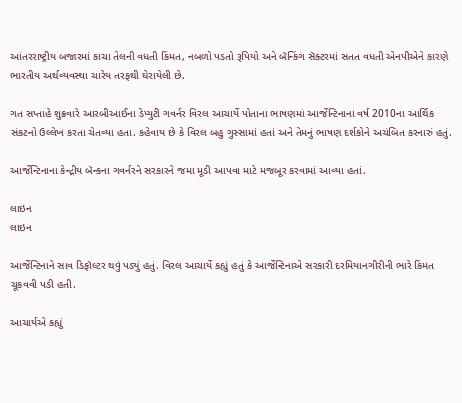આંતરરાષ્ટ્રીય બજારમાં કાચા તેલની વધતી કિંમત, નબળો પડતો રૂપિયો અને બૅન્કિંગ સૅક્ટરમાં સતત વધતી એનપીએને કારણે ભારતીય અર્થવ્યવસ્થા ચારેય તરફથી ઘેરાયેલી છે.

ગત સપ્તાહે શુક્રવારે આરબીઆઈના ડેપ્યુટી ગવર્નર વિરલ આચાર્યે પોતાના ભાષણમાં આર્જેન્ટિનાના વર્ષ 2010ના આર્થિક સંકટનો ઉલ્લેખ કરતા ચેતવ્યા હતા. કહેવાય છે કે વિરલ બહુ ગુસ્સામાં હતાં અને તેમનું ભાષણ દર્શકોને અચંબિત કરનારું હતું.

આર્જેન્ટિનાના કેન્દ્રીય બૅન્કના ગવર્નરને સરકારને જમા મૂડી આપવા માટે મજબૂર કરવામાં આવ્યા હતાં.

લાઇન
લાઇન

આર્જેન્ટિનાને સાવ ડિફૉલ્ટર થવું પડ્યું હતું. વિરલ આચાર્યે કહ્યું હતું કે આર્જેન્ટિનાએ સરકારી દરમિયાનગીરીની ભારે કિંમત ચૂકવવી પડી હતી.

આચાર્યએ કહ્યું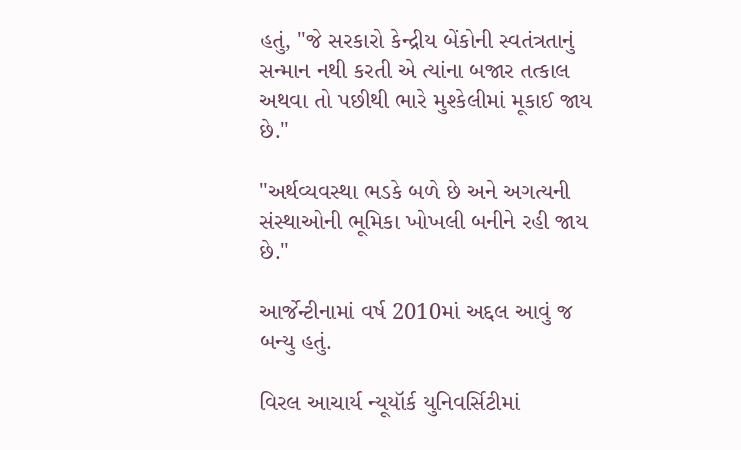હતું, "જે સરકારો કેન્દ્રીય બેંકોની સ્વતંત્રતાનું સન્માન નથી કરતી એ ત્યાંના બજાર તત્કાલ અથવા તો પછીથી ભારે મુશ્કેલીમાં મૂકાઈ જાય છે."

"અર્થવ્યવસ્થા ભડકે બળે છે અને અગત્યની સંસ્થાઓની ભૂમિકા ખોખલી બનીને રહી જાય છે."

આર્જેન્ટીનામાં વર્ષ 2010માં અદ્દલ આવું જ બન્યુ હતું.

વિરલ આચાર્ય ન્યૂયૉર્ક યુનિવર્સિટીમાં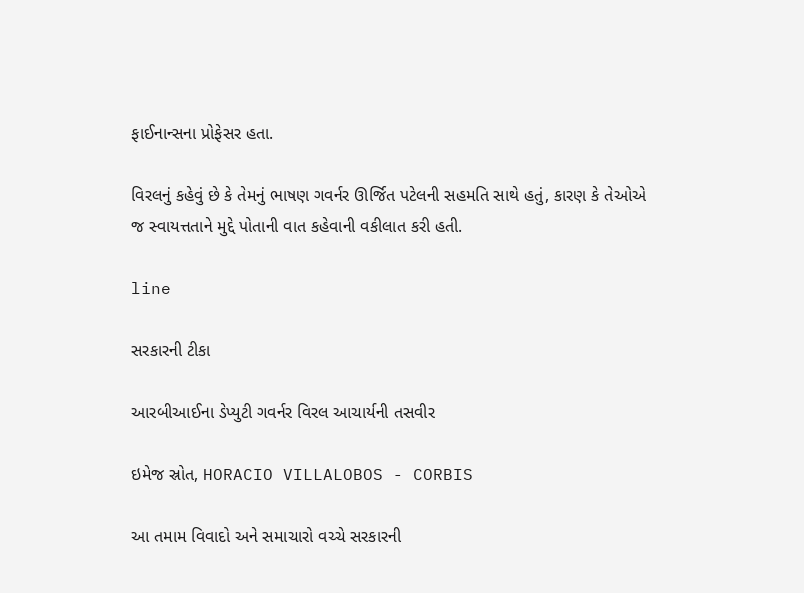ફાઈનાન્સના પ્રોફેસર હતા.

વિરલનું કહેવું છે કે તેમનું ભાષણ ગવર્નર ઊર્જિત પટેલની સહમતિ સાથે હતું, કારણ કે તેઓએ જ સ્વાયત્તતાને મુદ્દે પોતાની વાત કહેવાની વકીલાત કરી હતી.

line

સરકારની ટીકા

આરબીઆઈના ડેપ્યુટી ગવર્નર વિરલ આચાર્યની તસવીર

ઇમેજ સ્રોત, HORACIO VILLALOBOS - CORBIS

આ તમામ વિવાદો અને સમાચારો વચ્ચે સરકારની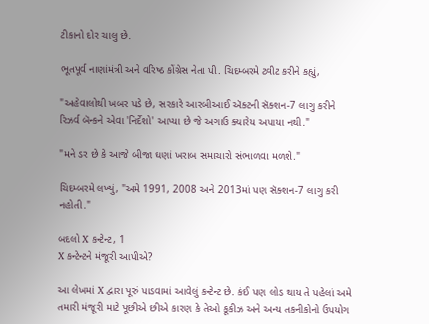ટીકાનો દોર ચાલુ છે.

ભૂતપૂર્વ નાણાંમંત્રી અને વરિષ્ઠ કોંગ્રેસ નેતા પી. ચિદમ્બરમે ટ્વીટ કરીને કહ્યું,

"અહેવાલોથી ખબર પડે છે, સરકારે આરબીઆઈ ઍક્ટની સૅક્શન-7 લાગુ કરીને રિઝર્વ બૅન્કને એવા 'નિર્દેશો' આપ્યા છે જે અગાઉ ક્યારેય અપાયા નથી."

"મને ડર છે કે આજે બીજા ઘણાં ખરાબ સમાચારો સંભાળવા મળશે."

ચિદમ્બરમે લખ્યું, "અમે 1991, 2008 અને 2013માં પણ સૅક્શન-7 લાગુ કરી નહોતી."

બદલો X કન્ટેન્ટ, 1
X કન્ટેન્ટને મંજૂરી આપીએ?

આ લેખમાં X દ્વારા પૂરું પાડવામાં આવેલું કન્ટેન્ટ છે. કંઈ પણ લોડ થાય તે પહેલાં અમે તમારી મંજૂરી માટે પૂછીએ છીએ કારણ કે તેઓ કૂકીઝ અને અન્ય તકનીકોનો ઉપયોગ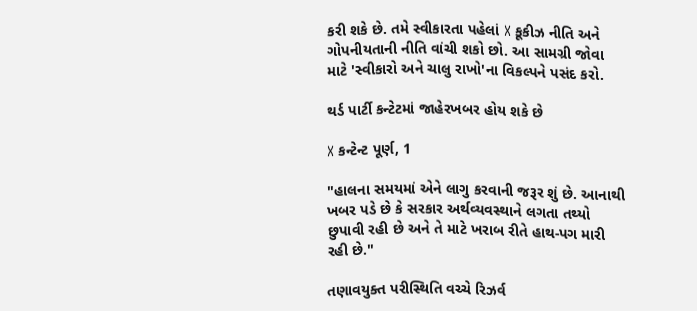કરી શકે છે. તમે સ્વીકારતા પહેલાં X કૂકીઝ નીતિ અને ગોપનીયતાની નીતિ વાંચી શકો છો. આ સામગ્રી જોવા માટે 'સ્વીકારો અને ચાલુ રાખો'ના વિકલ્પને પસંદ કરો.

થર્ડ પાર્ટી કન્ટેટમાં જાહેરખબર હોય શકે છે

X કન્ટેન્ટ પૂર્ણ, 1

"હાલના સમયમાં એને લાગુ કરવાની જરૂર શું છે. આનાથી ખબર પડે છે કે સરકાર અર્થવ્યવસ્થાને લગતા તથ્યો છુપાવી રહી છે અને તે માટે ખરાબ રીતે હાથ-પગ મારી રહી છે."

તણાવયુક્ત પરીસ્થિતિ વચ્ચે રિઝર્વ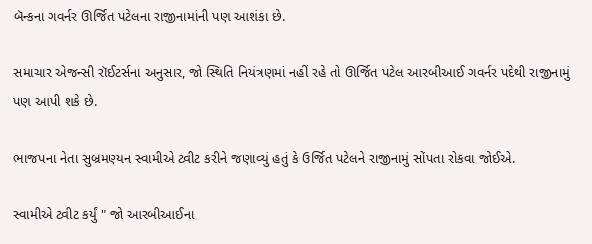બૅન્કના ગવર્નર ઊર્જિત પટેલના રાજીનામાંની પણ આશંકા છે.

સમાચાર એજન્સી રૉઈટર્સના અનુસાર, જો સ્થિતિ નિયંત્રણમાં નહીં રહે તો ઊર્જિત પટેલ આરબીઆઈ ગવર્નર પદેથી રાજીનામું પણ આપી શકે છે.

ભાજપના નેતા સુબ્રમણ્યન સ્વામીએ ટ્વીટ કરીને જણાવ્યું હતું કે ઉર્જિત પટેલને રાજીનામું સોંપતા રોકવા જોઈએ.

સ્વામીએ ટ્વીટ કર્યું " જો આરબીઆઈના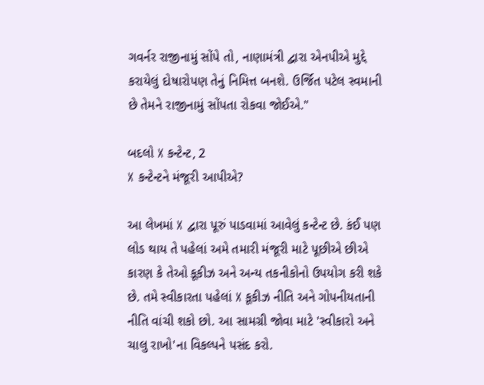ગવર્નર રાજીનામું સોંપે તો, નાણામંત્રી દ્વારા એનપીએ મુદ્દે કરાયેલું દોષારોપણ તેનું નિમિત્ત બનશે. ઉર્જિત પટેલ સ્વમાની છે તેમને રાજીનામું સોંપતા રોકવા જોઈએ."

બદલો X કન્ટેન્ટ, 2
X કન્ટેન્ટને મંજૂરી આપીએ?

આ લેખમાં X દ્વારા પૂરું પાડવામાં આવેલું કન્ટેન્ટ છે. કંઈ પણ લોડ થાય તે પહેલાં અમે તમારી મંજૂરી માટે પૂછીએ છીએ કારણ કે તેઓ કૂકીઝ અને અન્ય તકનીકોનો ઉપયોગ કરી શકે છે. તમે સ્વીકારતા પહેલાં X કૂકીઝ નીતિ અને ગોપનીયતાની નીતિ વાંચી શકો છો. આ સામગ્રી જોવા માટે 'સ્વીકારો અને ચાલુ રાખો'ના વિકલ્પને પસંદ કરો.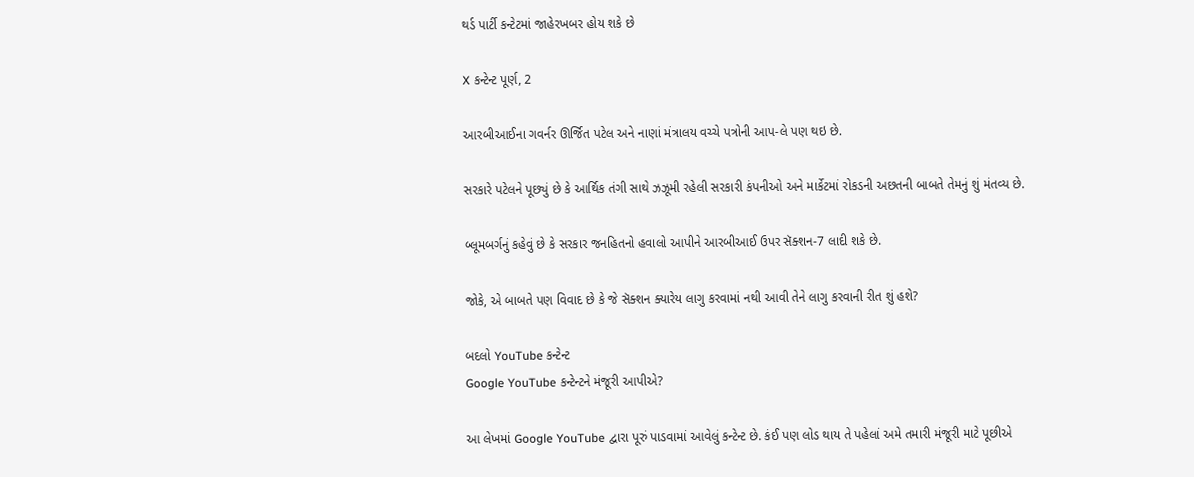થર્ડ પાર્ટી કન્ટેટમાં જાહેરખબર હોય શકે છે

X કન્ટેન્ટ પૂર્ણ, 2

આરબીઆઈના ગવર્નર ઊર્જિત પટેલ અને નાણાં મંત્રાલય વચ્ચે પત્રોની આપ-લે પણ થઇ છે.

સરકારે પટેલને પૂછ્યું છે કે આર્થિક તંગી સાથે ઝઝૂમી રહેલી સરકારી કંપનીઓ અને માર્કેટમાં રોકડની અછતની બાબતે તેમનું શું મંતવ્ય છે.

બ્લૂમબર્ગનું કહેવું છે કે સરકાર જનહિતનો હવાલો આપીને આરબીઆઈ ઉપર સૅક્શન-7 લાદી શકે છે.

જોકે, એ બાબતે પણ વિવાદ છે કે જે સૅક્શન ક્યારેય લાગુ કરવામાં નથી આવી તેને લાગુ કરવાની રીત શું હશે?

બદલો YouTube કન્ટેન્ટ
Google YouTube કન્ટેન્ટને મંજૂરી આપીએ?

આ લેખમાં Google YouTube દ્વારા પૂરું પાડવામાં આવેલું કન્ટેન્ટ છે. કંઈ પણ લોડ થાય તે પહેલાં અમે તમારી મંજૂરી માટે પૂછીએ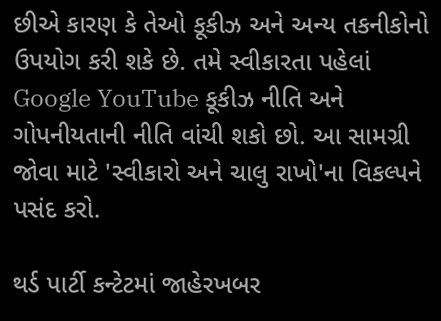છીએ કારણ કે તેઓ કૂકીઝ અને અન્ય તકનીકોનો ઉપયોગ કરી શકે છે. તમે સ્વીકારતા પહેલાં Google YouTube કૂકીઝ નીતિ અને ગોપનીયતાની નીતિ વાંચી શકો છો. આ સામગ્રી જોવા માટે 'સ્વીકારો અને ચાલુ રાખો'ના વિકલ્પને પસંદ કરો.

થર્ડ પાર્ટી કન્ટેટમાં જાહેરખબર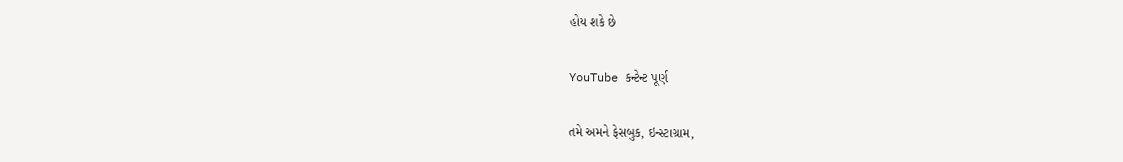હોય શકે છે

YouTube કન્ટેન્ટ પૂર્ણ

તમે અમને ફેસબુક, ઇન્સ્ટાગ્રામ,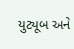યુટ્યૂબ અને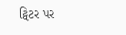ટ્વિટર પર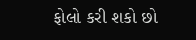ફોલો કરી શકો છો